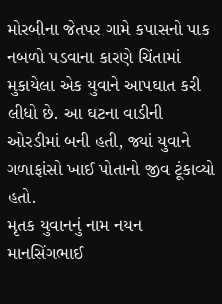મોરબીના જેતપર ગામે કપાસનો પાક નબળો પડવાના કારણે ચિંતામાં મુકાયેલા એક યુવાને આપઘાત કરી લીધો છે. આ ઘટના વાડીની ઓરડીમાં બની હતી, જ્યાં યુવાને ગળાફાંસો ખાઈ પોતાનો જીવ ટૂંકાવ્યો હતો.
મૃતક યુવાનનું નામ નયન માનસિંગભાઈ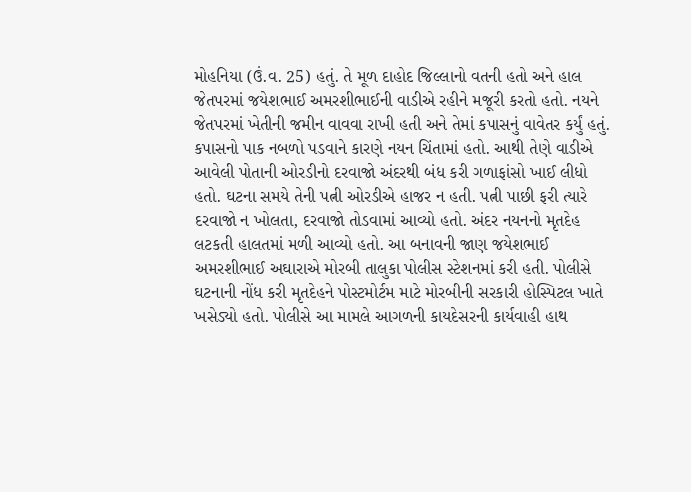મોહનિયા (ઉં.વ. 25) હતું. તે મૂળ દાહોદ જિલ્લાનો વતની હતો અને હાલ જેતપરમાં જયેશભાઈ અમરશીભાઈની વાડીએ રહીને મજૂરી કરતો હતો. નયને જેતપરમાં ખેતીની જમીન વાવવા રાખી હતી અને તેમાં કપાસનું વાવેતર કર્યું હતું.
કપાસનો પાક નબળો પડવાને કારણે નયન ચિંતામાં હતો. આથી તેણે વાડીએ આવેલી પોતાની ઓરડીનો દરવાજો અંદરથી બંધ કરી ગળાફાંસો ખાઈ લીધો હતો. ઘટના સમયે તેની પત્ની ઓરડીએ હાજર ન હતી. પત્ની પાછી ફરી ત્યારે દરવાજો ન ખોલતા, દરવાજો તોડવામાં આવ્યો હતો. અંદર નયનનો મૃતદેહ લટકતી હાલતમાં મળી આવ્યો હતો. આ બનાવની જાણ જયેશભાઈ અમરશીભાઈ અઘારાએ મોરબી તાલુકા પોલીસ સ્ટેશનમાં કરી હતી. પોલીસે ઘટનાની નોંધ કરી મૃતદેહને પોસ્ટમોર્ટમ માટે મોરબીની સરકારી હોસ્પિટલ ખાતે ખસેડ્યો હતો. પોલીસે આ મામલે આગળની કાયદેસરની કાર્યવાહી હાથ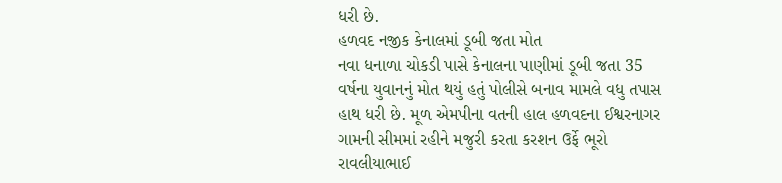ધરી છે.
હળવદ નજીક કેનાલમાં ડૂબી જતા મોત
નવા ધનાળા ચોકડી પાસે કેનાલના પાણીમાં ડૂબી જતા 35 વર્ષના યુવાનનું મોત થયું હતું પોલીસે બનાવ મામલે વધુ તપાસ હાથ ધરી છે. મૂળ એમપીના વતની હાલ હળવદના ઈશ્વરનાગર ગામની સીમમાં રહીને મજુરી કરતા કરશન ઉર્ફે ભૂરો રાવલીયાભાઈ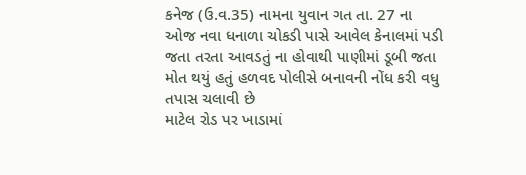કનેજ (ઉ.વ.35) નામના યુવાન ગત તા. 27 ના ઓજ નવા ધનાળા ચોકડી પાસે આવેલ કેનાલમાં પડી જતા તરતા આવડતું ના હોવાથી પાણીમાં ડૂબી જતા મોત થયું હતું હળવદ પોલીસે બનાવની નોંધ કરી વધુ તપાસ ચલાવી છે
માટેલ રોડ પર ખાડામાં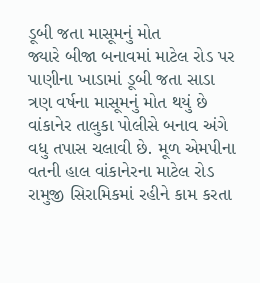ડૂબી જતા માસૂમનું મોત
જ્યારે બીજા બનાવમાં માટેલ રોડ પર પાણીના ખાડામાં ડૂબી જતા સાડા ત્રણ વર્ષના માસૂમનું મોત થયું છે વાંકાનેર તાલુકા પોલીસે બનાવ અંગે વધુ તપાસ ચલાવી છે. મૂળ એમપીના વતની હાલ વાંકાનેરના માટેલ રોડ રામુજી સિરામિકમાં રહીને કામ કરતા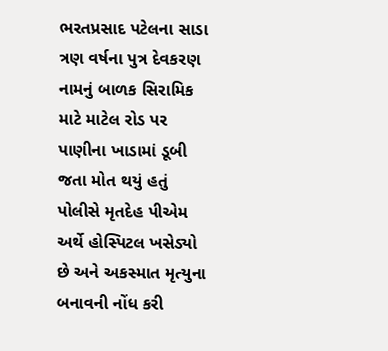ભરતપ્રસાદ પટેલના સાડા ત્રણ વર્ષના પુત્ર દેવકરણ નામનું બાળક સિરામિક માટે માટેલ રોડ પર પાણીના ખાડામાં ડૂબી જતા મોત થયું હતું પોલીસે મૃતદેહ પીએમ અર્થે હોસ્પિટલ ખસેડ્યો છે અને અકસ્માત મૃત્યુના બનાવની નોંધ કરી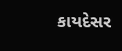કાયદેસર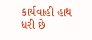કાર્યવાહી હાથ ધરી છે